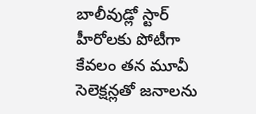బాలీవుడ్లో స్టార్ హీరోలకు పోటీగా కేవలం తన మూవీ సెలెక్షన్లతో జనాలను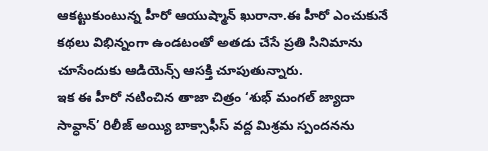ఆకట్టుకుంటున్న హీరో ఆయుష్మాన్ ఖురానా.ఈ హీరో ఎంచుకునే కథలు విభిన్నంగా ఉండటంతో అతడు చేసే ప్రతి సినిమాను చూసేందుకు ఆడియెన్స్ ఆసక్తి చూపుతున్నారు.
ఇక ఈ హీరో నటించిన తాజా చిత్రం ‘శుభ్ మంగల్ జ్యాదా సావ్ధాన్’ రిలీజ్ అయ్యి బాక్సాఫీస్ వద్ద మిశ్రమ స్పందనను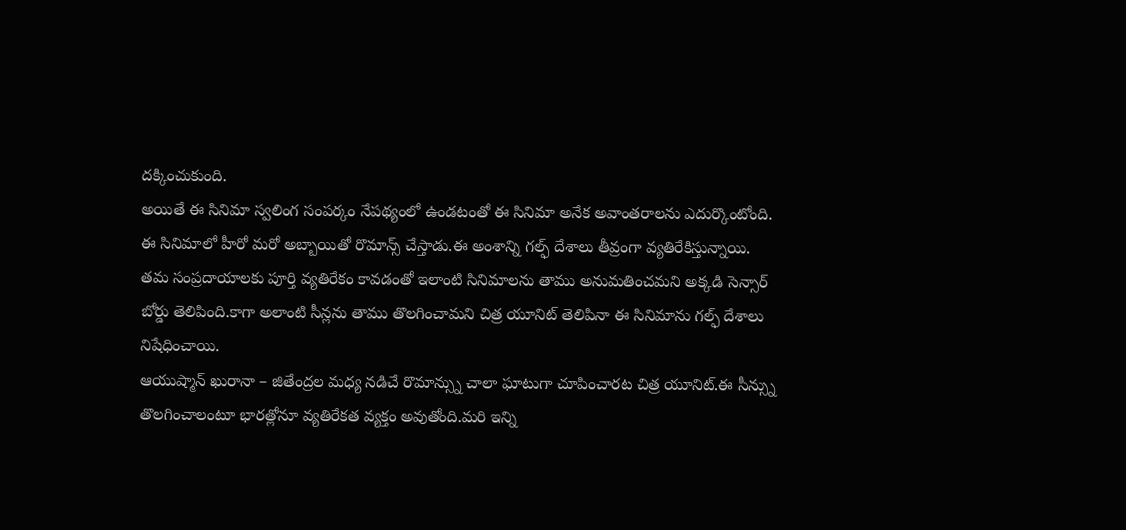దక్కించుకుంది.
అయితే ఈ సినిమా స్వలింగ సంపర్కం నేపథ్యంలో ఉండటంతో ఈ సినిమా అనేక అవాంతరాలను ఎదుర్కొంటోంది.
ఈ సినిమాలో హీరో మరో అబ్బాయితో రొమాన్స్ చేస్తాడు.ఈ అంశాన్ని గల్ఫ్ దేశాలు తీవ్రంగా వ్యతిరేకిస్తున్నాయి.
తమ సంప్రదాయాలకు పూర్తి వ్యతిరేకం కావడంతో ఇలాంటి సినిమాలను తాము అనుమతించమని అక్కడి సెన్సార్ బోర్డు తెలిపింది.కాగా అలాంటి సీన్లను తాము తొలగించామని చిత్ర యూనిట్ తెలిపినా ఈ సినిమాను గల్ఫ్ దేశాలు నిషేధించాయి.
ఆయుష్మాన్ ఖురానా – జితేంద్రల మధ్య నడిచే రొమాన్స్ను చాలా ఘాటుగా చూపించారట చిత్ర యూనిట్.ఈ సీన్స్ను తొలగించాలంటూ భారత్లోనూ వ్యతిరేకత వ్యక్తం అవుతోంది.మరి ఇన్ని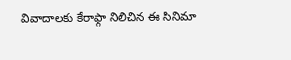వివాదాలకు కేరాఫ్గా నిలిచిన ఈ సినిమా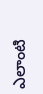ఎలాంటి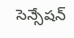సెన్సేషన్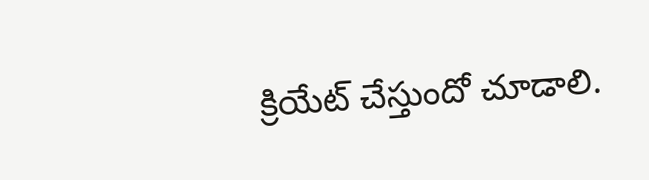క్రియేట్ చేస్తుందో చూడాలి.